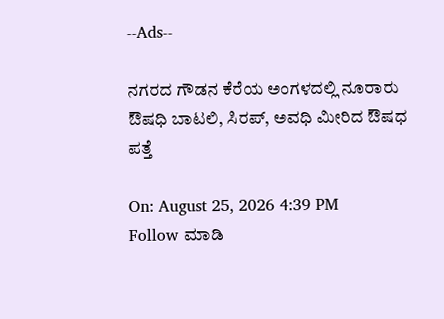--Ads--

ನಗರದ ಗೌಡನ ಕೆರೆಯ ಅಂಗಳದಲ್ಲಿ ನೂರಾರು ಔಷಧಿ ಬಾಟಲಿ, ಸಿರಪ್, ಅವಧಿ ಮೀರಿದ ಔಷಧ ಪತ್ತೆ

On: August 25, 2026 4:39 PM
Follow ಮಾಡಿ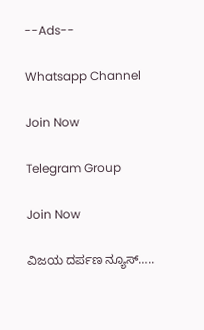--Ads--

Whatsapp Channel

Join Now

Telegram Group

Join Now

ವಿಜಯ ದರ್ಪಣ ನ್ಯೂಸ್…..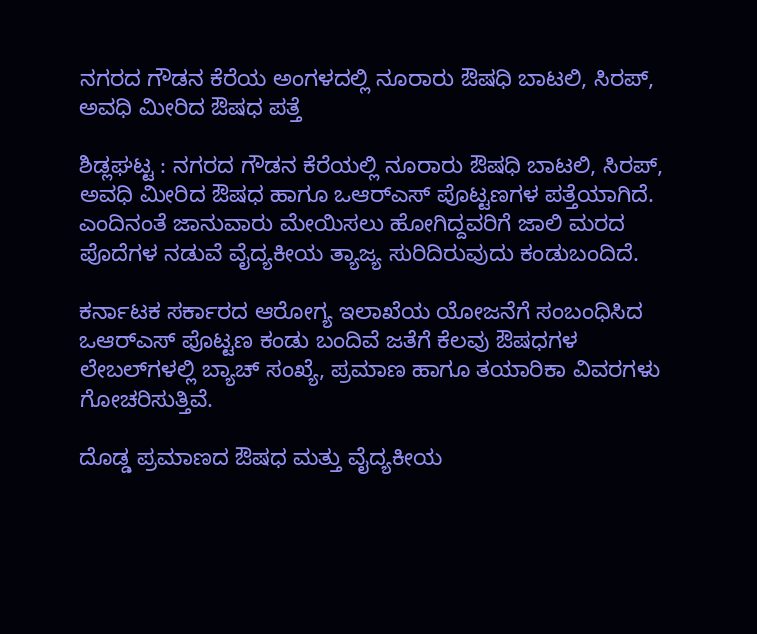ನಗರದ ಗೌಡನ ಕೆರೆಯ ಅಂಗಳದಲ್ಲಿ ನೂರಾರು ಔಷಧಿ ಬಾಟಲಿ, ಸಿರಪ್, ಅವಧಿ ಮೀರಿದ ಔಷಧ ಪತ್ತೆ

ಶಿಡ್ಲಘಟ್ಟ : ನಗರದ ಗೌಡನ ಕೆರೆಯಲ್ಲಿ ನೂರಾರು ಔಷಧಿ ಬಾಟಲಿ, ಸಿರಪ್, ಅವಧಿ ಮೀರಿದ ಔಷಧ ಹಾಗೂ ಒಆರ್‌ಎಸ್ ಪೊಟ್ಟಣಗಳ ಪತ್ತೆಯಾಗಿದೆ.
ಎಂದಿನಂತೆ ಜಾನುವಾರು ಮೇಯಿಸಲು ಹೋಗಿದ್ದವರಿಗೆ ಜಾಲಿ ಮರದ ಪೊದೆಗಳ ನಡುವೆ ವೈದ್ಯಕೀಯ ತ್ಯಾಜ್ಯ ಸುರಿದಿರುವುದು ಕಂಡುಬಂದಿದೆ.

ಕರ್ನಾಟಕ ಸರ್ಕಾರದ ಆರೋಗ್ಯ ಇಲಾಖೆಯ ಯೋಜನೆಗೆ ಸಂಬಂಧಿಸಿದ ಒಆರ್‌ಎಸ್ ಪೊಟ್ಟಣ ಕಂಡು ಬಂದಿವೆ ಜತೆಗೆ ಕೆಲವು ಔಷಧಗಳ ಲೇಬಲ್‌ಗಳಲ್ಲಿ ಬ್ಯಾಚ್ ಸಂಖ್ಯೆ, ಪ್ರಮಾಣ ಹಾಗೂ ತಯಾರಿಕಾ ವಿವರಗಳು ಗೋಚರಿಸುತ್ತಿವೆ.

ದೊಡ್ಡ ಪ್ರಮಾಣದ ಔಷಧ ಮತ್ತು ವೈದ್ಯಕೀಯ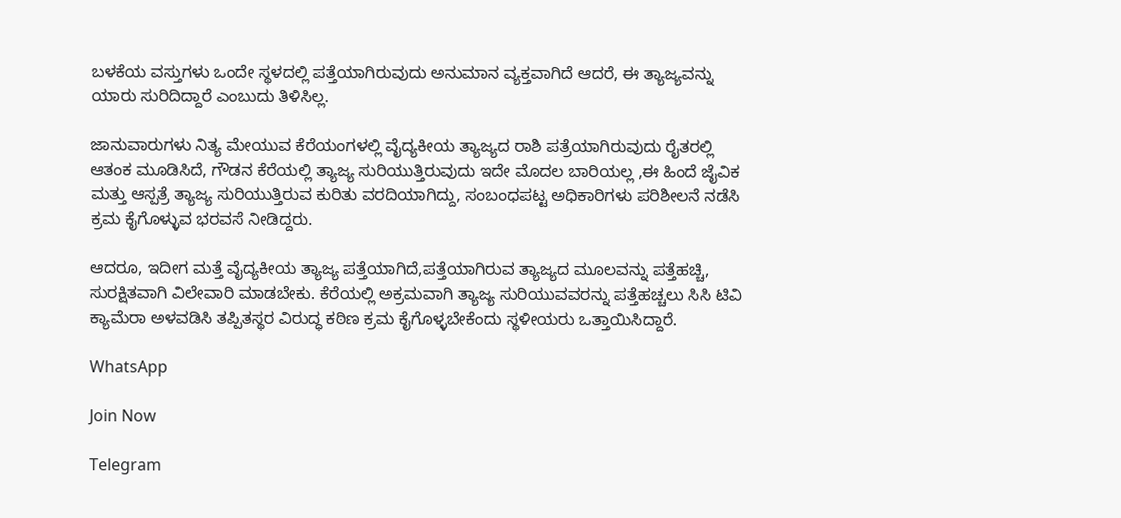ಬಳಕೆಯ ವಸ್ತುಗಳು ಒಂದೇ ಸ್ಥಳದಲ್ಲಿ ಪತ್ತೆಯಾಗಿರುವುದು ಅನುಮಾನ ವ್ಯಕ್ತವಾಗಿದೆ ಆದರೆ, ಈ ತ್ಯಾಜ್ಯವನ್ನು ಯಾರು ಸುರಿದಿದ್ದಾರೆ ಎಂಬುದು ತಿಳಿಸಿಲ್ಲ.

ಜಾನುವಾರುಗಳು ನಿತ್ಯ ಮೇಯುವ ಕೆರೆಯಂಗಳಲ್ಲಿ ವೈದ್ಯಕೀಯ ತ್ಯಾಜ್ಯದ ರಾಶಿ ಪತ್ರೆಯಾಗಿರುವುದು ರೈತರಲ್ಲಿ ಆತಂಕ ಮೂಡಿಸಿದೆ, ಗೌಡನ ಕೆರೆಯಲ್ಲಿ ತ್ಯಾಜ್ಯ ಸುರಿಯುತ್ತಿರುವುದು ಇದೇ ಮೊದಲ ಬಾರಿಯಲ್ಲ ,ಈ ಹಿಂದೆ ಜೈವಿಕ ಮತ್ತು ಆಸ್ಪತ್ರೆ ತ್ಯಾಜ್ಯ ಸುರಿಯುತ್ತಿರುವ ಕುರಿತು ವರದಿಯಾಗಿದ್ದು, ಸಂಬಂಧಪಟ್ಟ ಅಧಿಕಾರಿಗಳು ಪರಿಶೀಲನೆ ನಡೆಸಿ ಕ್ರಮ ಕೈಗೊಳ್ಳುವ ಭರವಸೆ ನೀಡಿದ್ದರು.

ಆದರೂ, ಇದೀಗ ಮತ್ತೆ ವೈದ್ಯಕೀಯ ತ್ಯಾಜ್ಯ ಪತ್ತೆಯಾಗಿದೆ,ಪತ್ತೆಯಾಗಿರುವ ತ್ಯಾಜ್ಯದ ಮೂಲವನ್ನು ಪತ್ತೆಹಚ್ಚಿ, ಸುರಕ್ಷಿತವಾಗಿ ವಿಲೇವಾರಿ ಮಾಡಬೇಕು. ಕೆರೆಯಲ್ಲಿ ಅಕ್ರಮವಾಗಿ ತ್ಯಾಜ್ಯ ಸುರಿಯುವವರನ್ನು ಪತ್ತೆಹಚ್ಚಲು ಸಿಸಿ ಟಿವಿ ಕ್ಯಾಮೆರಾ ಅಳವಡಿಸಿ ತಪ್ಪಿತಸ್ಥರ ವಿರುದ್ಧ ಕಠಿಣ ಕ್ರಮ ಕೈಗೊಳ್ಳಬೇಕೆಂದು ಸ್ಥಳೀಯರು ಒತ್ತಾಯಿಸಿದ್ದಾರೆ.

WhatsApp

Join Now

Telegram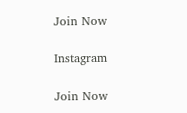Join Now

Instagram

Join Now